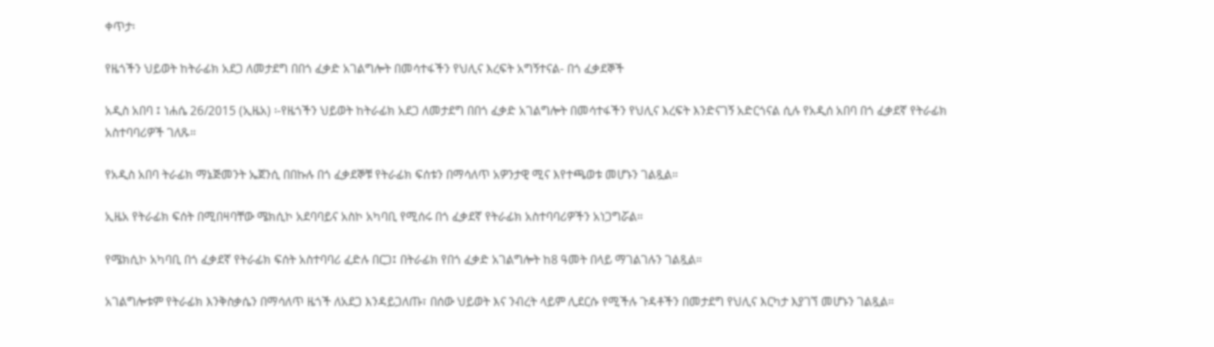ቀጥታ፡

የዜጎችን ህይወት ከትራፊክ አደጋ ለመታደግ በበጎ ፈቃድ አገልግሎት በመሳተፋችን የህሊና እረፍት አግኝተናል- በጎ ፈቃደኞች

አዲስ አበባ ፤ ነሐሴ 26/2015 (ኢዜአ) ፡-የዜጎችን ህይወት ከትራፊክ አደጋ ለመታደግ በበጎ ፈቃድ አገልግሎት በመሳተፋችን የህሊና እረፍት እንድናገኝ አድርጎናል ሲሉ የአዲሰ አበባ በጎ ፈቃደኛ የትራፊክ አስተባባሪዎች ገለጹ።

የአዲስ አበባ ትራፊክ ማኔጅመንት ኤጀንሲ በበኩሉ በጎ ፈቃደኞቹ የትራፊክ ፍሰቱን በማሳለጥ አዎንታዊ ሚና እየተጫወቱ መሆኑን ገልጿል።

ኢዜአ የትራፊክ ፍሰት በሚበዛባቸው ሜክሲኮ አደባባይና አስኮ አካባቢ የሚሰሩ በጎ ፈቃደኛ የትራፊክ አስተባባሪዎችን አነጋግሯል።

የሜክሲኮ አካባቢ በጎ ፈቃደኛ የትራፊክ ፍሰት አስተባባሪ ፈድሉ በርጋ፤ በትራፊክ የበጎ ፈቃድ አገልግሎት ከ8 ዓመት በላይ ማገልገሉን ገልጿል።

አገልግሎቱም የትራፊክ እንቅስቃሴን በማሳለጥ ዜጎች ለአደጋ እንዳይጋለጡ፣ በሰው ህይወት እና ንብረት ላይም ሊደርሱ የሚችሉ ጉዳቶችን በመታደግ የህሊና እርካታ እያገኘ መሆኑን ገልጿል።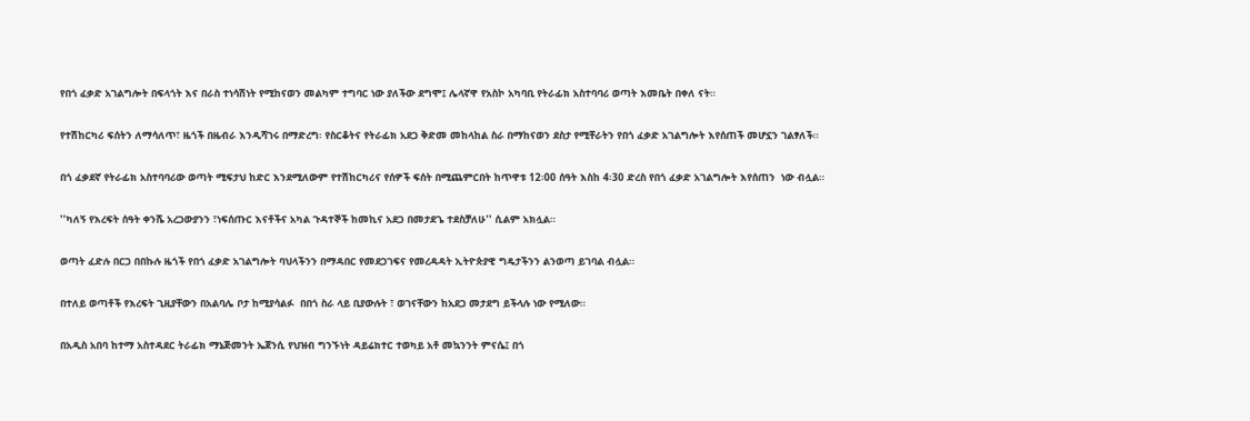የበጎ ፈቃድ አገልግሎት በፍላጎት እና በራስ ተነሳሽነት የሚከናወን መልካም ተግባር ነው ያለችው ደግሞ፤ ሌላኛዋ የአስኮ አካባቢ የትራፊክ አስተባባሪ ወጣት እመቤት በቀለ ናት።

የተሽከርካሪ ፍሰትን ለማሳለጥ፣ ዜጎች በዜብራ እንዲሻገሩ በማድረግ፡ የስርቆትና የትራፊክ አደጋ ቅድመ መከላከል ስራ በማከናወን ደስታ የሚቸራትን የበጎ ፈቃድ አገልግሎት እየሰጠች መሆኗን ገልፃለች።

በጎ ፈቃደኛ የትራፊክ አስተባባሪው ወጣት ሚፍታህ ከድር እንደሚለውም የተሽከርካሪና የሰዎች ፍሰት በሚጨምርበት ከጥዋቱ 12፡00 ሰዓት እስከ 4፡30 ድረስ የበጎ ፈቃድ አገልግሎት እየሰጠን  ነው ብሏል።

''ካለኝ የእረፍት ሰዓት ቀንሼ አረጋውያንን ፣ነፍሰጡር እናቶችና አካል ጉዳተኞች ከመኪና አደጋ በመታደጌ ተደስቻለሁ'' ሲልም አክሏል።

ወጣት ፈድሉ በርጋ በበኩሉ ዜጎች የበጎ ፈቃድ አገልግሎት ባህላችንን በማዳበር የመደጋገፍና የመረዳዳት ኢትዮጵያዊ ግዴታችንን ልንወጣ ይገባል ብሏል።

በተለይ ወጣቶች የእረፍት ጊዚያቸውን በአልባሌ ቦታ ከሚያሳልፉ  በበጎ ስራ ላይ ቢያውሉት ፣ ወገናቸውን ከአደጋ መታደግ ይችላሉ ነው የሚለው።

በአዲስ አበባ ከተማ አስተዳደር ትራፊክ ማኔጅመንት ኤጀንሲ የህዝብ ግንኙነት ዳይሬክተር ተወካይ አቶ መኳንንት ምናሴ፤ በጎ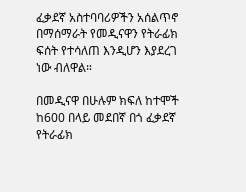ፈቃደኛ አስተባባሪዎችን አሰልጥኖ በማሰማራት የመዲናዋን የትራፊክ ፍሰት የተሳለጠ እንዲሆን እያደረገ ነው ብለዋል።

በመዲናዋ በሁሉም ክፍለ ከተሞች ከ600 በላይ መደበኛ በጎ ፈቃደኛ የትራፊክ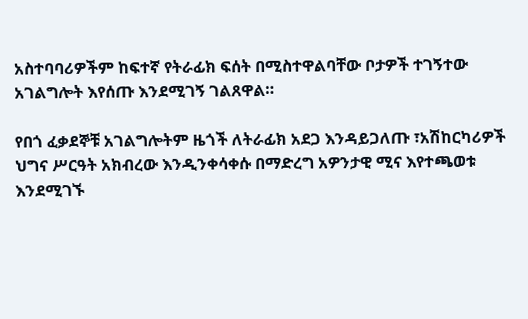አስተባባሪዎችም ከፍተኛ የትራፊክ ፍሰት በሚስተዋልባቸው ቦታዎች ተገኝተው አገልግሎት እየሰጡ እንደሚገኝ ገልጸዋል።

የበጎ ፈቃደኞቹ አገልግሎትም ዜጎች ለትራፊክ አደጋ እንዳይጋለጡ ፣አሽከርካሪዎች ህግና ሥርዓት አክብረው እንዲንቀሳቀሱ በማድረግ አዎንታዊ ሚና እየተጫወቱ እንደሚገኙ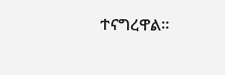ተናግረዋል።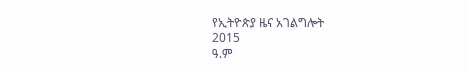የኢትዮጵያ ዜና አገልግሎት
2015
ዓ.ም